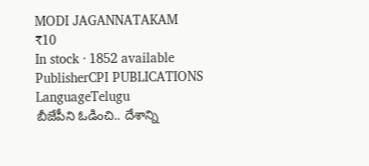MODI JAGANNATAKAM
₹10
In stock · 1852 available
PublisherCPI PUBLICATIONS
LanguageTelugu
బీజేపీని ఓడించి.. దేశాన్ని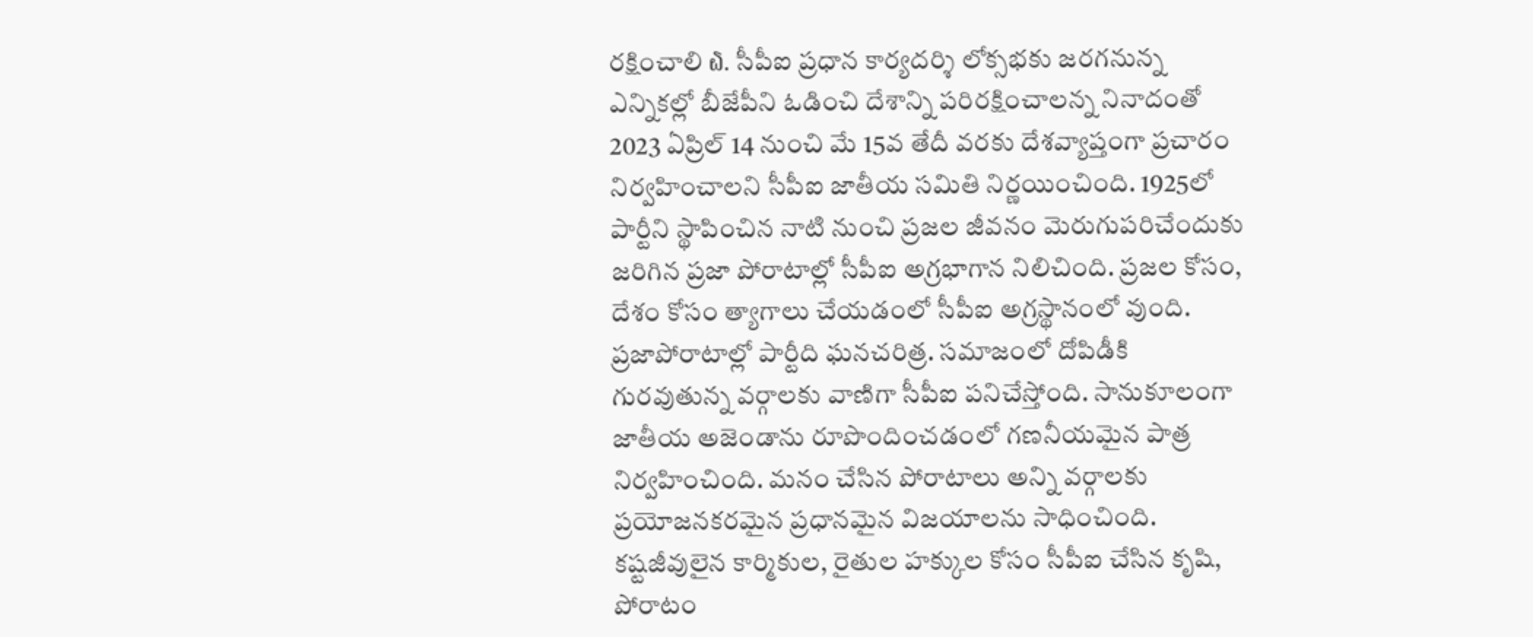రక్షించాలి ໖. సీపీఐ ప్రధాన కార్యదర్శి లోక్సభకు జరగనున్న ఎన్నికల్లో బీజేపీని ఓడించి దేశాన్ని పరిరక్షించాలన్న నినాదంతో 2023 ఏప్రిల్ 14 నుంచి మే 15వ తేదీ వరకు దేశవ్యాప్తంగా ప్రచారం నిర్వహించాలని సీపీఐ జాతీయ సమితి నిర్ణయించింది. 1925లో పార్టీని స్థాపించిన నాటి నుంచి ప్రజల జీవనం మెరుగుపరిచేందుకు జరిగిన ప్రజా పోరాటాల్లో సీపీఐ అగ్రభాగాన నిలిచింది. ప్రజల కోసం, దేశం కోసం త్యాగాలు చేయడంలో సీపీఐ అగ్రస్థానంలో వుంది. ప్రజాపోరాటాల్లో పార్టీది ఘనచరిత్ర. సమాజంలో దోపిడీకి గురవుతున్న వర్గాలకు వాణిగా సీపీఐ పనిచేస్తోంది. సానుకూలంగా జాతీయ అజెండాను రూపొందించడంలో గణనీయమైన పాత్ర నిర్వహించింది. మనం చేసిన పోరాటాలు అన్ని వర్గాలకు ప్రయోజనకరమైన ప్రధానమైన విజయాలను సాధించింది. కష్టజీవులైన కార్మికుల, రైతుల హక్కుల కోసం సీపీఐ చేసిన కృషి, పోరాటం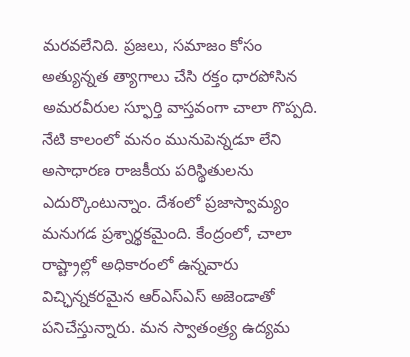మరవలేనిది. ప్రజలు, సమాజం కోసం అత్యున్నత త్యాగాలు చేసి రక్తం ధారపోసిన అమరవీరుల స్ఫూర్తి వాస్తవంగా చాలా గొప్పది. నేటి కాలంలో మనం మునుపెన్నడూ లేని అసాధారణ రాజకీయ పరిస్థితులను ఎదుర్కొంటున్నాం. దేశంలో ప్రజాస్వామ్యం మనుగడ ప్రశ్నార్థకమైంది. కేంద్రంలో, చాలా రాష్ట్రాల్లో అధికారంలో ఉన్నవారు విచ్ఛిన్నకరమైన ఆర్ఎస్ఎస్ అజెండాతో పనిచేస్తున్నారు. మన స్వాతంత్ర్య ఉద్యమ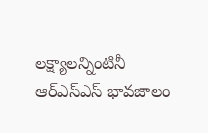లక్ష్యాలన్నింటినీ ఆర్ఎస్ఎస్ భావజాలం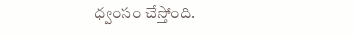ధ్వంసం చేస్తోంది.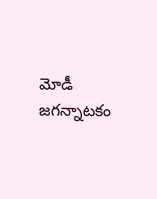మోడీ జగన్నాటకం